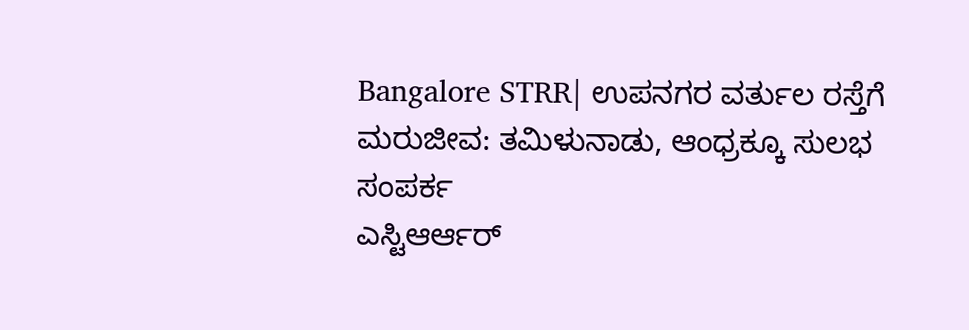Bangalore STRR| ಉಪನಗರ ವರ್ತುಲ ರಸ್ತೆಗೆ ಮರುಜೀವ: ತಮಿಳುನಾಡು, ಆಂಧ್ರಕ್ಕೂ ಸುಲಭ ಸಂಪರ್ಕ
ಎಸ್ಟಿಆರ್ಆರ್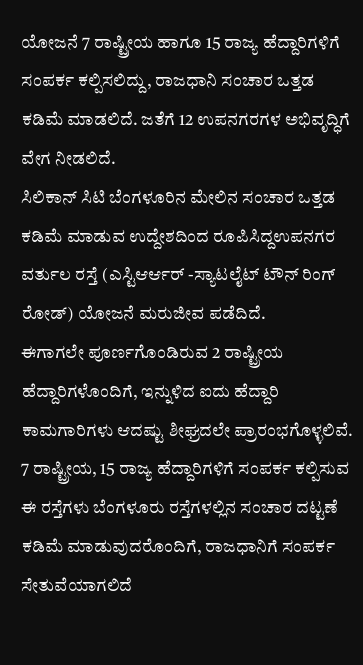ಯೋಜನೆ 7 ರಾಷ್ಟ್ರೀಯ ಹಾಗೂ 15 ರಾಜ್ಯ ಹೆದ್ದಾರಿಗಳಿಗೆ ಸಂಪರ್ಕ ಕಲ್ಪಿಸಲಿದ್ದು, ರಾಜಧಾನಿ ಸಂಚಾರ ಒತ್ತಡ ಕಡಿಮೆ ಮಾಡಲಿದೆ. ಜತೆಗೆ 12 ಉಪನಗರಗಳ ಅಭಿವೃದ್ಧಿಗೆ ವೇಗ ನೀಡಲಿದೆ.
ಸಿಲಿಕಾನ್ ಸಿಟಿ ಬೆಂಗಳೂರಿನ ಮೇಲಿನ ಸಂಚಾರ ಒತ್ತಡ ಕಡಿಮೆ ಮಾಡುವ ಉದ್ದೇಶದಿಂದ ರೂಪಿಸಿದ್ದಉಪನಗರ ವರ್ತುಲ ರಸ್ತೆ (ಎಸ್ಟಿಆರ್ಆರ್ -ಸ್ಯಾಟಲೈಟ್ ಟೌನ್ ರಿಂಗ್ ರೋಡ್) ಯೋಜನೆ ಮರುಜೀವ ಪಡೆದಿದೆ.
ಈಗಾಗಲೇ ಪೂರ್ಣಗೊಂಡಿರುವ 2 ರಾಷ್ಟ್ರೀಯ ಹೆದ್ದಾರಿಗಳೊಂದಿಗೆ, ಇನ್ನುಳಿದ ಐದು ಹೆದ್ದಾರಿ ಕಾಮಗಾರಿಗಳು ಆದಷ್ಟು ಶೀಘ್ರದಲೇ ಪ್ರಾರಂಭಗೊಳ್ಳಲಿವೆ. 7 ರಾಷ್ಟ್ರೀಯ, 15 ರಾಜ್ಯ ಹೆದ್ದಾರಿಗಳಿಗೆ ಸಂಪರ್ಕ ಕಲ್ಪಿಸುವ ಈ ರಸ್ತೆಗಳು ಬೆಂಗಳೂರು ರಸ್ತೆಗಳಲ್ಲಿನ ಸಂಚಾರ ದಟ್ಟಣೆ ಕಡಿಮೆ ಮಾಡುವುದರೊಂದಿಗೆ, ರಾಜಧಾನಿಗೆ ಸಂಪರ್ಕ ಸೇತುವೆಯಾಗಲಿದೆ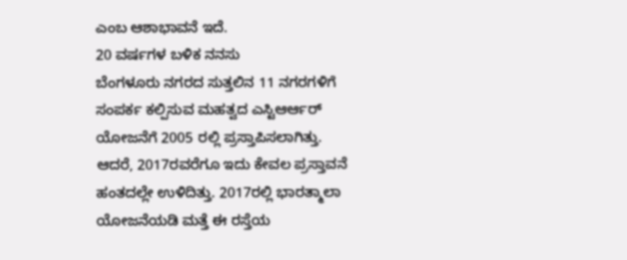ಎಂಬ ಆಶಾಭಾವನೆ ಇದೆ.
20 ವರ್ಷಗಳ ಬಳಿಕ ನನಸು
ಬೆಂಗಳೂರು ನಗರದ ಸುತ್ತಲಿನ 11 ನಗರಗಳಿಗೆ ಸಂಪರ್ಕ ಕಲ್ಪಿಸುವ ಮಹತ್ವದ ಎಸ್ಟಿಆರ್ಆರ್ ಯೋಜನೆಗೆ 2005 ರಲ್ಲಿ ಪ್ರಸ್ತಾಪಿಸಲಾಗಿತ್ತು. ಆದರೆ, 2017ರವರೆಗೂ ಇದು ಕೇವಲ ಪ್ರಸ್ತಾವನೆ ಹಂತದಲ್ಲೇ ಉಳಿದಿತ್ತು. 2017ರಲ್ಲಿ ಭಾರತ್ಮಾಲಾ ಯೋಜನೆಯಡಿ ಮತ್ತೆ ಈ ರಸ್ತೆಯ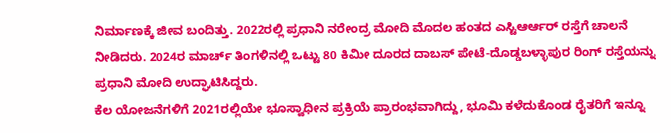ನಿರ್ಮಾಣಕ್ಕೆ ಜೀವ ಬಂದಿತ್ತು. 2022ರಲ್ಲಿ ಪ್ರಧಾನಿ ನರೇಂದ್ರ ಮೋದಿ ಮೊದಲ ಹಂತದ ಎಸ್ಟಿಆರ್ಆರ್ ರಸ್ತೆಗೆ ಚಾಲನೆ ನೀಡಿದರು. 2024ರ ಮಾರ್ಚ್ ತಿಂಗಳಿನಲ್ಲಿ ಒಟ್ಟು 80 ಕಿಮೀ ದೂರದ ದಾಬಸ್ ಪೇಟೆ-ದೊಡ್ಡಬಳ್ಳಾಪುರ ರಿಂಗ್ ರಸ್ತೆಯನ್ನು ಪ್ರಧಾನಿ ಮೋದಿ ಉದ್ಘಾಟಿಸಿದ್ದರು.
ಕೆಲ ಯೋಜನೆಗಳಿಗೆ 2021ರಲ್ಲಿಯೇ ಭೂಸ್ವಾಧೀನ ಪ್ರಕ್ರಿಯೆ ಪ್ರಾರಂಭವಾಗಿದ್ದು, ಭೂಮಿ ಕಳೆದುಕೊಂಡ ರೈತರಿಗೆ ಇನ್ನೂ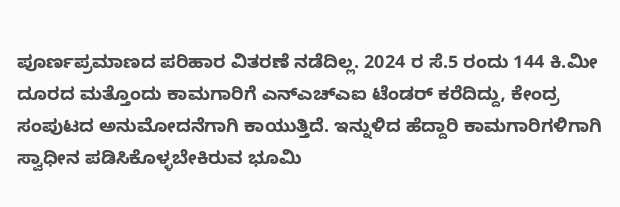ಪೂರ್ಣಪ್ರಮಾಣದ ಪರಿಹಾರ ವಿತರಣೆ ನಡೆದಿಲ್ಲ. 2024 ರ ಸೆ.5 ರಂದು 144 ಕಿ.ಮೀ ದೂರದ ಮತ್ತೊಂದು ಕಾಮಗಾರಿಗೆ ಎನ್ಎಚ್ಎಐ ಟೆಂಡರ್ ಕರೆದಿದ್ದು, ಕೇಂದ್ರ ಸಂಪುಟದ ಅನುಮೋದನೆಗಾಗಿ ಕಾಯುತ್ತಿದೆ. ಇನ್ನುಳಿದ ಹೆದ್ದಾರಿ ಕಾಮಗಾರಿಗಳಿಗಾಗಿ ಸ್ವಾಧೀನ ಪಡಿಸಿಕೊಳ್ಳಬೇಕಿರುವ ಭೂಮಿ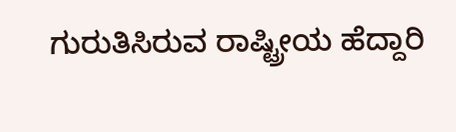ಗುರುತಿಸಿರುವ ರಾಷ್ಟ್ರೀಯ ಹೆದ್ದಾರಿ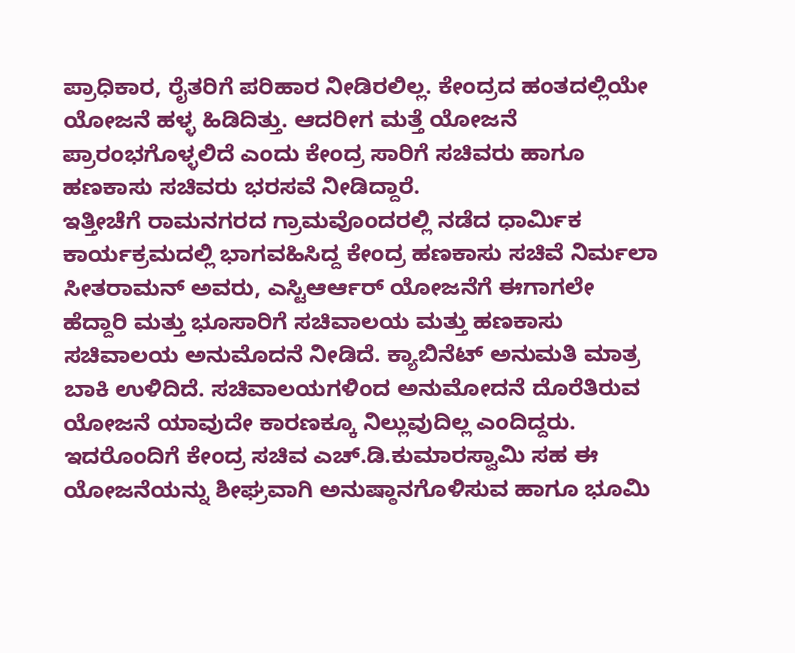ಪ್ರಾಧಿಕಾರ, ರೈತರಿಗೆ ಪರಿಹಾರ ನೀಡಿರಲಿಲ್ಲ. ಕೇಂದ್ರದ ಹಂತದಲ್ಲಿಯೇ ಯೋಜನೆ ಹಳ್ಳ ಹಿಡಿದಿತ್ತು. ಆದರೀಗ ಮತ್ತೆ ಯೋಜನೆ ಪ್ರಾರಂಭಗೊಳ್ಳಲಿದೆ ಎಂದು ಕೇಂದ್ರ ಸಾರಿಗೆ ಸಚಿವರು ಹಾಗೂ ಹಣಕಾಸು ಸಚಿವರು ಭರಸವೆ ನೀಡಿದ್ದಾರೆ.
ಇತ್ತೀಚೆಗೆ ರಾಮನಗರದ ಗ್ರಾಮವೊಂದರಲ್ಲಿ ನಡೆದ ಧಾರ್ಮಿಕ ಕಾರ್ಯಕ್ರಮದಲ್ಲಿ ಭಾಗವಹಿಸಿದ್ದ ಕೇಂದ್ರ ಹಣಕಾಸು ಸಚಿವೆ ನಿರ್ಮಲಾ ಸೀತರಾಮನ್ ಅವರು, ಎಸ್ಟಿಆರ್ಆರ್ ಯೋಜನೆಗೆ ಈಗಾಗಲೇ ಹೆದ್ದಾರಿ ಮತ್ತು ಭೂಸಾರಿಗೆ ಸಚಿವಾಲಯ ಮತ್ತು ಹಣಕಾಸು ಸಚಿವಾಲಯ ಅನುಮೊದನೆ ನೀಡಿದೆ. ಕ್ಯಾಬಿನೆಟ್ ಅನುಮತಿ ಮಾತ್ರ ಬಾಕಿ ಉಳಿದಿದೆ. ಸಚಿವಾಲಯಗಳಿಂದ ಅನುಮೋದನೆ ದೊರೆತಿರುವ ಯೋಜನೆ ಯಾವುದೇ ಕಾರಣಕ್ಕೂ ನಿಲ್ಲುವುದಿಲ್ಲ ಎಂದಿದ್ದರು. ಇದರೊಂದಿಗೆ ಕೇಂದ್ರ ಸಚಿವ ಎಚ್.ಡಿ.ಕುಮಾರಸ್ವಾಮಿ ಸಹ ಈ ಯೋಜನೆಯನ್ನು ಶೀಘ್ರವಾಗಿ ಅನುಷ್ಠಾನಗೊಳಿಸುವ ಹಾಗೂ ಭೂಮಿ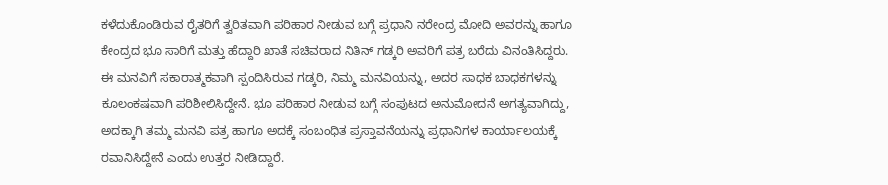ಕಳೆದುಕೊಂಡಿರುವ ರೈತರಿಗೆ ತ್ವರಿತವಾಗಿ ಪರಿಹಾರ ನೀಡುವ ಬಗ್ಗೆ ಪ್ರಧಾನಿ ನರೇಂದ್ರ ಮೋದಿ ಅವರನ್ನು ಹಾಗೂ ಕೇಂದ್ರದ ಭೂ ಸಾರಿಗೆ ಮತ್ತು ಹೆದ್ದಾರಿ ಖಾತೆ ಸಚಿವರಾದ ನಿತಿನ್ ಗಡ್ಕರಿ ಅವರಿಗೆ ಪತ್ರ ಬರೆದು ವಿನಂತಿಸಿದ್ದರು.
ಈ ಮನವಿಗೆ ಸಕಾರಾತ್ಮಕವಾಗಿ ಸ್ಪಂದಿಸಿರುವ ಗಡ್ಕರಿ, ನಿಮ್ಮ ಮನವಿಯನ್ನು, ಅದರ ಸಾಧಕ ಬಾಧಕಗಳನ್ನು ಕೂಲಂಕಷವಾಗಿ ಪರಿಶೀಲಿಸಿದ್ದೇನೆ. ಭೂ ಪರಿಹಾರ ನೀಡುವ ಬಗ್ಗೆ ಸಂಪುಟದ ಅನುಮೋದನೆ ಅಗತ್ಯವಾಗಿದ್ದು, ಅದಕ್ಕಾಗಿ ತಮ್ಮ ಮನವಿ ಪತ್ರ ಹಾಗೂ ಅದಕ್ಕೆ ಸಂಬಂಧಿತ ಪ್ರಸ್ತಾವನೆಯನ್ನು ಪ್ರಧಾನಿಗಳ ಕಾರ್ಯಾಲಯಕ್ಕೆ ರವಾನಿಸಿದ್ದೇನೆ ಎಂದು ಉತ್ತರ ನೀಡಿದ್ದಾರೆ.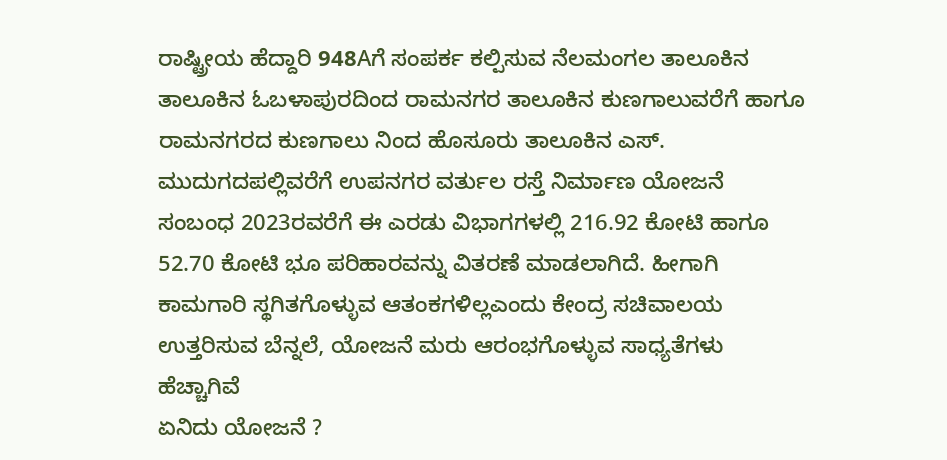ರಾಷ್ಟ್ರೀಯ ಹೆದ್ದಾರಿ 948Aಗೆ ಸಂಪರ್ಕ ಕಲ್ಪಿಸುವ ನೆಲಮಂಗಲ ತಾಲೂಕಿನ ತಾಲೂಕಿನ ಓಬಳಾಪುರದಿಂದ ರಾಮನಗರ ತಾಲೂಕಿನ ಕುಣಗಾಲುವರೆಗೆ ಹಾಗೂ ರಾಮನಗರದ ಕುಣಗಾಲು ನಿಂದ ಹೊಸೂರು ತಾಲೂಕಿನ ಎಸ್. ಮುದುಗದಪಲ್ಲಿವರೆಗೆ ಉಪನಗರ ವರ್ತುಲ ರಸ್ತೆ ನಿರ್ಮಾಣ ಯೋಜನೆ ಸಂಬಂಧ 2023ರವರೆಗೆ ಈ ಎರಡು ವಿಭಾಗಗಳಲ್ಲಿ 216.92 ಕೋಟಿ ಹಾಗೂ 52.70 ಕೋಟಿ ಭೂ ಪರಿಹಾರವನ್ನು ವಿತರಣೆ ಮಾಡಲಾಗಿದೆ. ಹೀಗಾಗಿ ಕಾಮಗಾರಿ ಸ್ಥಗಿತಗೊಳ್ಳುವ ಆತಂಕಗಳಿಲ್ಲಎಂದು ಕೇಂದ್ರ ಸಚಿವಾಲಯ ಉತ್ತರಿಸುವ ಬೆನ್ನಲೆ, ಯೋಜನೆ ಮರು ಆರಂಭಗೊಳ್ಳುವ ಸಾಧ್ಯತೆಗಳು ಹೆಚ್ಚಾಗಿವೆ
ಏನಿದು ಯೋಜನೆ ?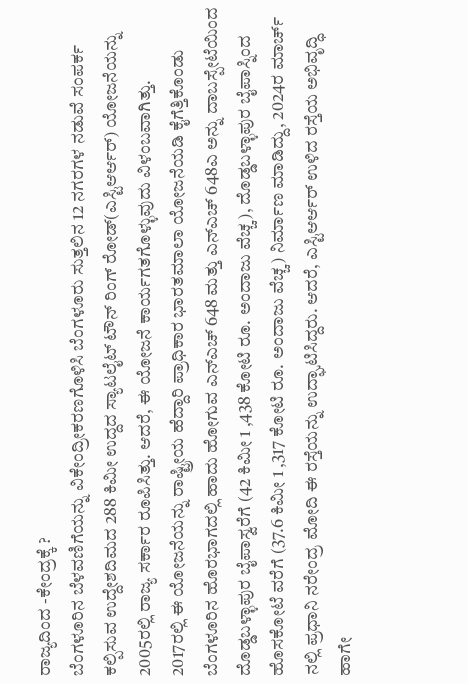ರಾಜ್ಯದಿಂದ -ಕೇಂದ್ರಕ್ಕೆ ?
ಬೆಂಗಳೂರಿನ ಬೆಳವಣಿಗೆಯನ್ನು ವಿಕೇಂದ್ರೀಕರಣಗೊಳಿಸಿ ಬೆಂಗಳೂರು ಸುತ್ತಲಿನ 12 ನಗರಗಳ ನಡುವೆ ಸಂಪರ್ಕ ಕಲ್ಪಿಸುವ ಉದ್ದೇಶದಿಮದ 288 ಕಿಮೀ ಉದ್ದದ ಸ್ಯಾಟಲೈಟ್ ಟೌನ್ ರಿಂಗ್ ರೋಡ್(ಎಸ್ಟಿಆರ್ಆರ್) ಯೋಜನೆಯನ್ನು 2005ರಲ್ಲಿ ರಾಜ್ಯ ಸರ್ಕಾರ ರೂಪಿಸಿತ್ತು. ಆದರೆ, ಈ ಯೋಜನೆ ಕಾರ್ಯಗತಗೊಳ್ಳುವುದು ವಿಳಂಬವಾಗಿತ್ತು.
2017ರಲ್ಲಿ ಈ ಯೋಜನೆಯನ್ನು ರಾಷ್ಟ್ರೀಯ ಹೆದ್ದಾರಿ ಪ್ರಾಧಿಕಾರ ಭಾರತಮಾಲಾ ಯೋಜನೆಯಡಿ ಕೈಗೆತ್ತಿಕೊಂಡು ಬೆಂಗಳೂರಿನ ಹೊರಭಾಗದಲ್ಲಿ ಹಾದು ಹೋಗುವ ಎನ್ಎಚ್ 648 ಮತ್ತು ಎನ್ಎಚ್ 648ಎ ಅನ್ನು ದಾಬಸ್ಪೇಟೆಯಿಂದ ದೊಡ್ಡಬಳ್ಳಾಪುರ ಬೈಪಾಸ್ವರೆಗೆ (42 ಕಿಮೀ 1 ,438 ಕೋಟಿ ರೂ. ಅಂದಾಜು ವೆಚ್ಚ), ದೊಡ್ಡಬಳ್ಳಾಪುರ ಬೈಪಾಸ್ನಿಂದ ಹೊಸಕೋಟೆ ವರೆಗೆ (37.6 ಕಿಮೀ 1 ,317 ಕೋಟಿ ರೂ. ಅಂದಾಜು ವೆಚ್ಚ) ನಿರ್ಮಾಣ ಮಾಡಿದ್ದು, 2024ರ ಮಾರ್ಚ್ ನಲ್ಲಿ ಪ್ರಧಾನಿ ನರೇಂದ್ರ ಮೋದಿ ಈ ರಸ್ತೆಯನ್ನು ಉದ್ಘಾಟಿಸಿದ್ದರು. ಆದರೆ, ಎಸ್ಟಿಆರ್ಆರ್ ಉಳಿದ ರಸ್ತೆಯ ಅಭಿವೃದ್ಧಿ ಹಾಗೇ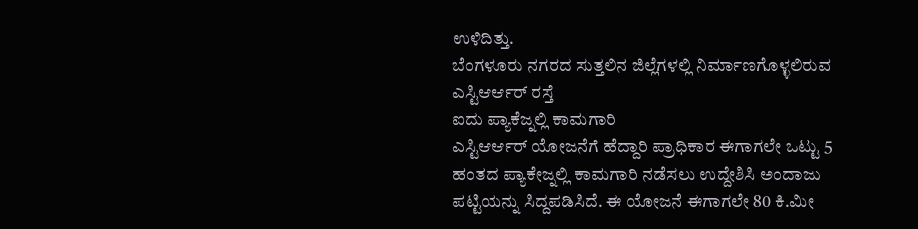ಉಳಿದಿತ್ತು.
ಬೆಂಗಳೂರು ನಗರದ ಸುತ್ತಲಿನ ಜಿಲ್ಲೆಗಳಲ್ಲಿ ನಿರ್ಮಾಣಗೊಳ್ಳಲಿರುವ ಎಸ್ಟಿಆರ್ಆರ್ ರಸ್ತೆ
ಐದು ಪ್ಯಾಕೆಜ್ನಲ್ಲಿ ಕಾಮಗಾರಿ
ಎಸ್ಟಿಆರ್ಆರ್ ಯೋಜನೆಗೆ ಹೆದ್ದಾರಿ ಪ್ರಾಧಿಕಾರ ಈಗಾಗಲೇ ಒಟ್ಟು 5 ಹಂತದ ಪ್ಯಾಕೇಜ್ನಲ್ಲಿ ಕಾಮಗಾರಿ ನಡೆಸಲು ಉದ್ದೇಶಿಸಿ ಅಂದಾಜು ಪಟ್ಟಿಯನ್ನು ಸಿದ್ದಪಡಿಸಿದೆ. ಈ ಯೋಜನೆ ಈಗಾಗಲೇ 80 ಕಿ.ಮೀ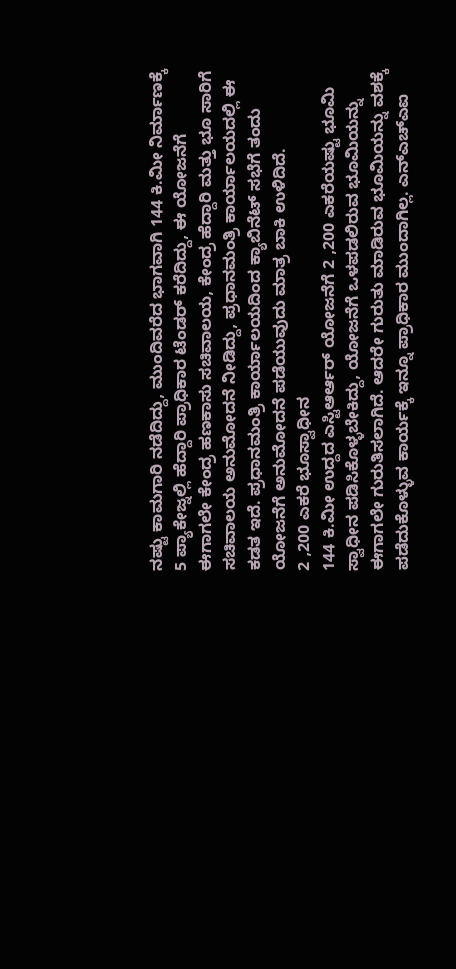ನಷ್ಟು ಕಾಮಗಾರಿ ನಡೆದಿದ್ದು, ಮುಂದಿವರೆದ ಭಾಗವಾಗಿ 144 ಕಿ.ಮೀ ನಿರ್ಮಾಣಕ್ಕೆ 5 ಪ್ಯಾಕೇಜ್ನಲ್ಲಿ ಹೆದ್ದಾರಿ ಪ್ರಾಧಿಕಾರ ಟೆಂಡರ್ ಕರೆದಿದ್ದು, ಈ ಯೋಜನೆಗೆ ಈಗಾಗಲೇ ಕೇಂದ್ರ ಹಣಕಾಸು ಸಚಿವಾಲಯ, ಕೇಂದ್ರ ಹೆದ್ದಾರಿ ಮತ್ತು ಭೂ ಸಾರಿಗೆ ಸಚಿವಾಲಯ ಅನುಮೋದನೆ ನೀಡಿದ್ದು, ಪ್ರಧಾನಮಂತ್ರಿ ಕಾರ್ಯಾಲಯದಲ್ಲಿ ಈ ಕಡತ ಇದೆ. ಪ್ರಧಾನಮಂತ್ರಿ ಕಾರ್ಯಾಲಯದಿಂದ ಕ್ಯಾಬಿನೆಟ್ ಸಭೆಗೆ ತಂದು ಯೋಜನೆಗೆ ಅನುಮೋದನೆ ಪಡೆಯುವುದು ಮಾತ್ರ ಬಾಕಿ ಉಳಿದಿದೆ.
2 ,200 ಎಕರೆ ಭೂಸ್ವಾಧೀನ
144 ಕಿ.ಮೀ ಉದ್ದದ ಎಸ್ಟಿಆರ್ಆರ್ ಯೋಜನೆಗೆ 2 ,200 ಎಕರೆಯಷ್ಟು ಭೂಮಿ ಸ್ವಾಧೀನ ಪಡಿಸಿಕೊಳ್ಳಬೇಕಿದ್ದು, ಯೋಜನೆಗೆ ಒಳಪಡಲಿರುವ ಭೂಮಿಯನ್ನು ಈಗಾಗಲೇ ಗುರುತಿಸಲಾಗಿದೆ. ಆದರೇ ಗುರುತು ಮಾಡಿರುವ ಭೂಮಿಯನ್ನು ವಶಕ್ಕೆ ಪಡೆದುಕೊಳ್ಳುವ ಕಾರ್ಯಕ್ಕೆ ಇನ್ನೂ ಪ್ರಾಧಿಕಾರ ಮುಂದಾಗಿಲ್ಲ. ಎನ್ಎಚ್ಎಐ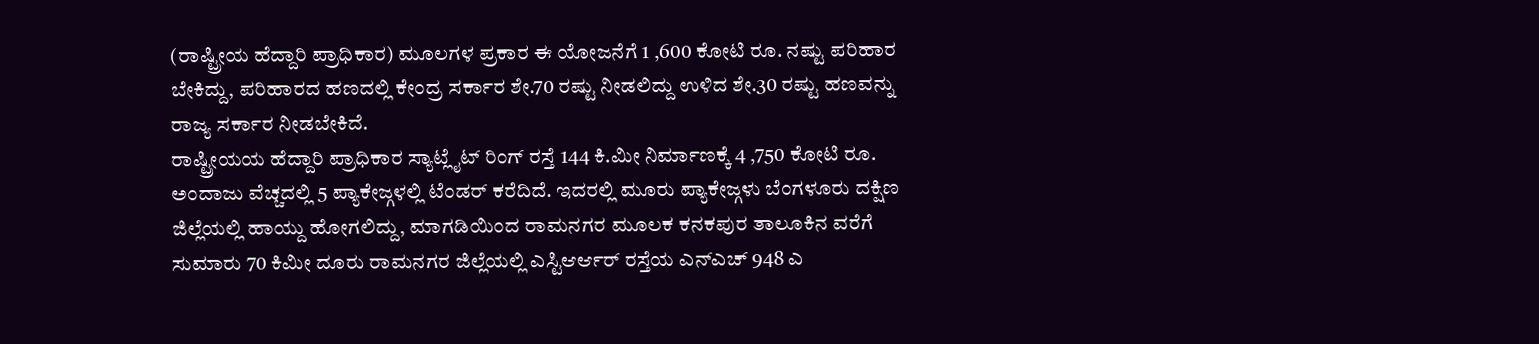(ರಾಷ್ಟ್ರೀಯ ಹೆದ್ದಾರಿ ಪ್ರಾಧಿಕಾರ) ಮೂಲಗಳ ಪ್ರಕಾರ ಈ ಯೋಜನೆಗೆ 1 ,600 ಕೋಟಿ ರೂ. ನಷ್ಟು ಪರಿಹಾರ ಬೇಕಿದ್ದು, ಪರಿಹಾರದ ಹಣದಲ್ಲಿ ಕೇಂದ್ರ ಸರ್ಕಾರ ಶೇ.70 ರಷ್ಟು ನೀಡಲಿದ್ದು ಉಳಿದ ಶೇ.30 ರಷ್ಟು ಹಣವನ್ನು ರಾಜ್ಯ ಸರ್ಕಾರ ನೀಡಬೇಕಿದೆ.
ರಾಷ್ಟ್ರೀಯಯ ಹೆದ್ದಾರಿ ಪ್ರಾಧಿಕಾರ ಸ್ಯಾಟ್ಲೈಟ್ ರಿಂಗ್ ರಸ್ತೆ 144 ಕಿ.ಮೀ ನಿರ್ಮಾಣಕ್ಕೆ 4 ,750 ಕೋಟಿ ರೂ. ಅಂದಾಜು ವೆಚ್ಚದಲ್ಲಿ 5 ಪ್ಯಾಕೇಜ್ಗಳಲ್ಲಿ ಟೆಂಡರ್ ಕರೆದಿದೆ. ಇದರಲ್ಲಿ ಮೂರು ಪ್ಯಾಕೇಜ್ಗಳು ಬೆಂಗಳೂರು ದಕ್ಷಿಣ ಜಿಲ್ಲೆಯಲ್ಲಿ ಹಾಯ್ದು ಹೋಗಲಿದ್ದು, ಮಾಗಡಿಯಿಂದ ರಾಮನಗರ ಮೂಲಕ ಕನಕಪುರ ತಾಲೂಕಿನ ವರೆಗೆ ಸುಮಾರು 70 ಕಿಮೀ ದೂರು ರಾಮನಗರ ಜಿಲ್ಲೆಯಲ್ಲಿ ಎಸ್ಟಿಆರ್ಆರ್ ರಸ್ತೆಯ ಎನ್ಎಚ್ 948 ಎ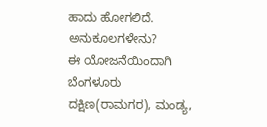ಹಾದು ಹೋಗಲಿದೆ.
ಅನುಕೂಲಗಳೇನು?
ಈ ಯೋಜನೆಯಿಂದಾಗಿ ಬೆಂಗಳೂರು ದಕ್ಷಿಣ(ರಾಮಗರ), ಮಂಡ್ಯ,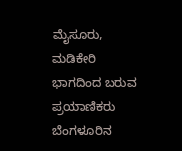ಮೈಸೂರು, ಮಡಿಕೇರಿ ಭಾಗದಿಂದ ಬರುವ ಪ್ರಯಾಣಿಕರು ಬೆಂಗಳೂರಿನ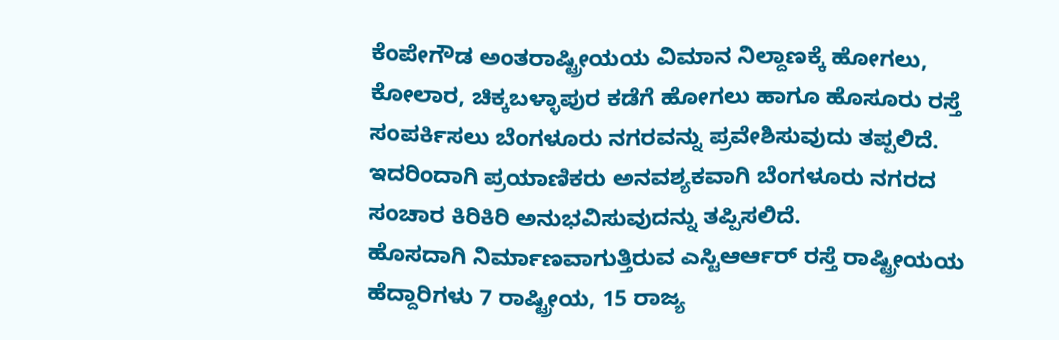ಕೆಂಪೇಗೌಡ ಅಂತರಾಷ್ಟ್ರೀಯಯ ವಿಮಾನ ನಿಲ್ದಾಣಕ್ಕೆ ಹೋಗಲು, ಕೋಲಾರ, ಚಿಕ್ಕಬಳ್ಳಾಪುರ ಕಡೆಗೆ ಹೋಗಲು ಹಾಗೂ ಹೊಸೂರು ರಸ್ತೆ ಸಂಪರ್ಕಿಸಲು ಬೆಂಗಳೂರು ನಗರವನ್ನು ಪ್ರವೇಶಿಸುವುದು ತಪ್ಪಲಿದೆ. ಇದರಿಂದಾಗಿ ಪ್ರಯಾಣಿಕರು ಅನವಶ್ಯಕವಾಗಿ ಬೆಂಗಳೂರು ನಗರದ ಸಂಚಾರ ಕಿರಿಕಿರಿ ಅನುಭವಿಸುವುದನ್ನು ತಪ್ಪಿಸಲಿದೆ.
ಹೊಸದಾಗಿ ನಿರ್ಮಾಣವಾಗುತ್ತಿರುವ ಎಸ್ಟಿಆರ್ಆರ್ ರಸ್ತೆ ರಾಷ್ಟ್ರೀಯಯ ಹೆದ್ದಾರಿಗಳು 7 ರಾಷ್ಟ್ರೀಯ, 15 ರಾಜ್ಯ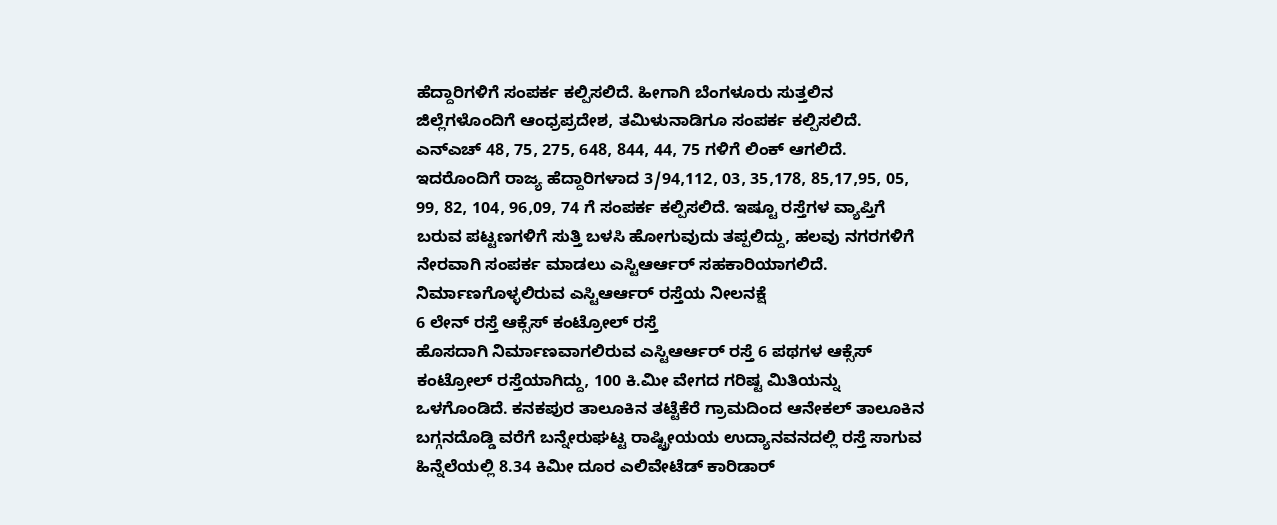ಹೆದ್ದಾರಿಗಳಿಗೆ ಸಂಪರ್ಕ ಕಲ್ಪಿಸಲಿದೆ. ಹೀಗಾಗಿ ಬೆಂಗಳೂರು ಸುತ್ತಲಿನ ಜಿಲ್ಲೆಗಳೊಂದಿಗೆ ಆಂಧ್ರಪ್ರದೇಶ, ತಮಿಳುನಾಡಿಗೂ ಸಂಪರ್ಕ ಕಲ್ಪಿಸಲಿದೆ.
ಎನ್ಎಚ್ 48, 75, 275, 648, 844, 44, 75 ಗಳಿಗೆ ಲಿಂಕ್ ಆಗಲಿದೆ. ಇದರೊಂದಿಗೆ ರಾಜ್ಯ ಹೆದ್ದಾರಿಗಳಾದ 3/94,112, 03, 35,178, 85,17,95, 05, 99, 82, 104, 96,09, 74 ಗೆ ಸಂಪರ್ಕ ಕಲ್ಪಿಸಲಿದೆ. ಇಷ್ಟೂ ರಸ್ತೆಗಳ ವ್ಯಾಪ್ತಿಗೆ ಬರುವ ಪಟ್ಟಣಗಳಿಗೆ ಸುತ್ತಿ ಬಳಸಿ ಹೋಗುವುದು ತಪ್ಪಲಿದ್ದು, ಹಲವು ನಗರಗಳಿಗೆ ನೇರವಾಗಿ ಸಂಪರ್ಕ ಮಾಡಲು ಎಸ್ಟಿಆರ್ಆರ್ ಸಹಕಾರಿಯಾಗಲಿದೆ.
ನಿರ್ಮಾಣಗೊಳ್ಳಲಿರುವ ಎಸ್ಟಿಆರ್ಆರ್ ರಸ್ತೆಯ ನೀಲನಕ್ಷೆ
6 ಲೇನ್ ರಸ್ತೆ ಆಕ್ಸೆಸ್ ಕಂಟ್ರೋಲ್ ರಸ್ತೆ
ಹೊಸದಾಗಿ ನಿರ್ಮಾಣವಾಗಲಿರುವ ಎಸ್ಟಿಆರ್ಆರ್ ರಸ್ತೆ 6 ಪಥಗಳ ಆಕ್ಸೆಸ್ ಕಂಟ್ರೋಲ್ ರಸ್ತೆಯಾಗಿದ್ದು, 100 ಕಿ.ಮೀ ವೇಗದ ಗರಿಷ್ಟ ಮಿತಿಯನ್ನು ಒಳಗೊಂಡಿದೆ. ಕನಕಪುರ ತಾಲೂಕಿನ ತಟ್ಟೆಕೆರೆ ಗ್ರಾಮದಿಂದ ಆನೇಕಲ್ ತಾಲೂಕಿನ ಬಗ್ಗನದೊಡ್ಡಿ ವರೆಗೆ ಬನ್ನೇರುಘಟ್ಟ ರಾಷ್ಟ್ರೀಯಯ ಉದ್ಯಾನವನದಲ್ಲಿ ರಸ್ತೆ ಸಾಗುವ ಹಿನ್ನೆಲೆಯಲ್ಲಿ 8.34 ಕಿಮೀ ದೂರ ಎಲಿವೇಟೆಡ್ ಕಾರಿಡಾರ್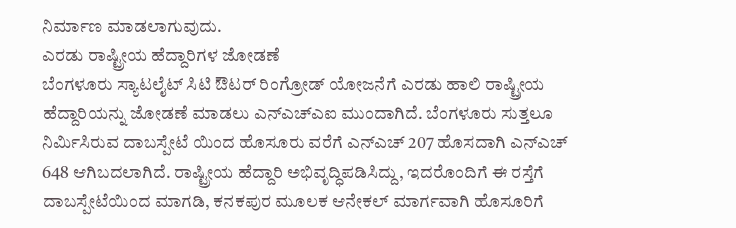ನಿರ್ಮಾಣ ಮಾಡಲಾಗುವುದು.
ಎರಡು ರಾಷ್ಟ್ರೀಯ ಹೆದ್ದಾರಿಗಳ ಜೋಡಣೆ
ಬೆಂಗಳೂರು ಸ್ಯಾಟಲೈಟ್ ಸಿಟಿ ಔಟರ್ ರಿಂಗ್ರೋಡ್ ಯೋಜನೆಗೆ ಎರಡು ಹಾಲಿ ರಾಷ್ಟ್ರೀಯ ಹೆದ್ದಾರಿಯನ್ನು ಜೋಡಣೆ ಮಾಡಲು ಎನ್ಎಚ್ಎಐ ಮುಂದಾಗಿದೆ. ಬೆಂಗಳೂರು ಸುತ್ತಲೂ ನಿರ್ಮಿಸಿರುವ ದಾಬಸ್ಪೇಟೆ ಯಿಂದ ಹೊಸೂರು ವರೆಗೆ ಎನ್ಎಚ್ 207 ಹೊಸದಾಗಿ ಎನ್ಎಚ್ 648 ಆಗಿಬದಲಾಗಿದೆ. ರಾಷ್ಟ್ರೀಯ ಹೆದ್ದಾರಿ ಅಭಿವೃದ್ಧಿಪಡಿಸಿದ್ದು, ಇದರೊಂದಿಗೆ ಈ ರಸ್ತೆಗೆ ದಾಬಸ್ಪೇಟೆಯಿಂದ ಮಾಗಡಿ, ಕನಕಪುರ ಮೂಲಕ ಆನೇಕಲ್ ಮಾರ್ಗವಾಗಿ ಹೊಸೂರಿಗೆ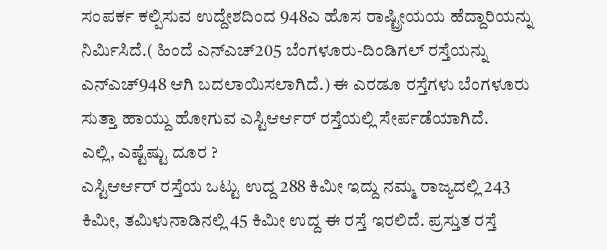ಸಂಪರ್ಕ ಕಲ್ಪಿಸುವ ಉದ್ದೇಶದಿಂದ 948ಎ ಹೊಸ ರಾಷ್ಟ್ರೀಯಯ ಹೆದ್ದಾರಿಯನ್ನು ನಿರ್ಮಿಸಿದೆ.( ಹಿಂದೆ ಎನ್ಎಚ್205 ಬೆಂಗಳೂರು-ದಿಂಡಿಗಲ್ ರಸ್ತೆಯನ್ನು ಎನ್ಎಚ್948 ಆಗಿ ಬದಲಾಯಿಸಲಾಗಿದೆ.) ಈ ಎರಡೂ ರಸ್ತೆಗಳು ಬೆಂಗಳೂರು ಸುತ್ತಾ ಹಾಯ್ದು ಹೋಗುವ ಎಸ್ಟಿಆರ್ಆರ್ ರಸ್ತೆಯಲ್ಲಿ ಸೇರ್ಪಡೆಯಾಗಿದೆ.
ಎಲ್ಲಿ, ಎಷ್ಟೆಷ್ಟು ದೂರ ?
ಎಸ್ಟಿಆರ್ಆರ್ ರಸ್ತೆಯ ಒಟ್ಟು ಉದ್ದ 288 ಕಿಮೀ ಇದ್ದು ನಮ್ಮ ರಾಜ್ಯದಲ್ಲಿ 243 ಕಿಮೀ, ತಮಿಳುನಾಡಿನಲ್ಲಿ 45 ಕಿಮೀ ಉದ್ದ ಈ ರಸ್ತೆ ಇರಲಿದೆ. ಪ್ರಸ್ತುತ ರಸ್ತೆ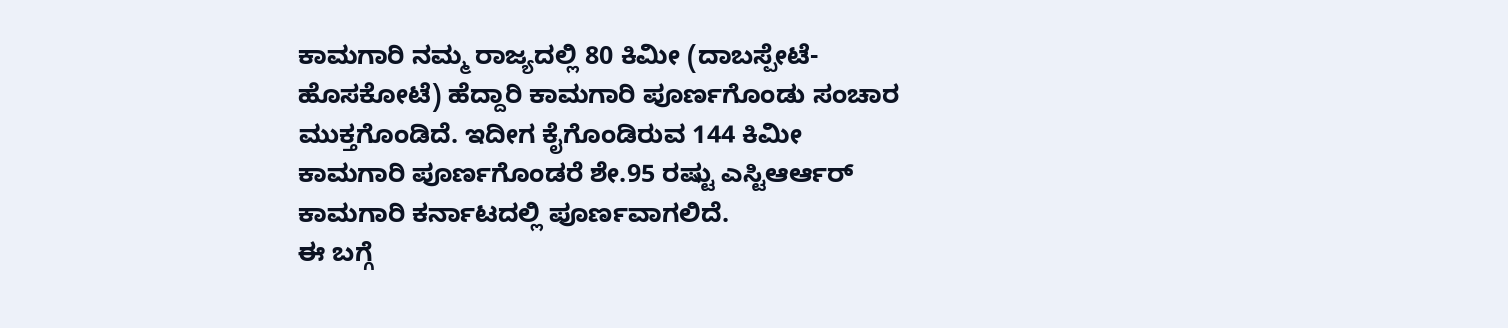ಕಾಮಗಾರಿ ನಮ್ಮ ರಾಜ್ಯದಲ್ಲಿ 80 ಕಿಮೀ (ದಾಬಸ್ಪೇಟೆ-ಹೊಸಕೋಟೆ) ಹೆದ್ದಾರಿ ಕಾಮಗಾರಿ ಪೂರ್ಣಗೊಂಡು ಸಂಚಾರ ಮುಕ್ತಗೊಂಡಿದೆ. ಇದೀಗ ಕೈಗೊಂಡಿರುವ 144 ಕಿಮೀ ಕಾಮಗಾರಿ ಪೂರ್ಣಗೊಂಡರೆ ಶೇ.95 ರಷ್ಟು ಎಸ್ಟಿಆರ್ಆರ್ ಕಾಮಗಾರಿ ಕರ್ನಾಟದಲ್ಲಿ ಪೂರ್ಣವಾಗಲಿದೆ.
ಈ ಬಗ್ಗೆ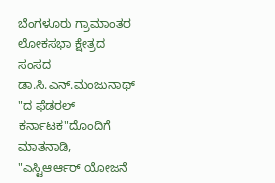ಬೆಂಗಳೂರು ಗ್ರಾಮಾಂತರ ಲೋಕಸಭಾ ಕ್ಷೇತ್ರದ ಸಂಸದ ಡಾ.ಸಿ.ಎನ್.ಮಂಜುನಾಥ್ "ದ ಫೆಡರಲ್ ಕರ್ನಾಟಕ"ದೊಂದಿಗೆ ಮಾತನಾಡಿ, "ಎಸ್ಟಿಆರ್ಆರ್ ಯೋಜನೆ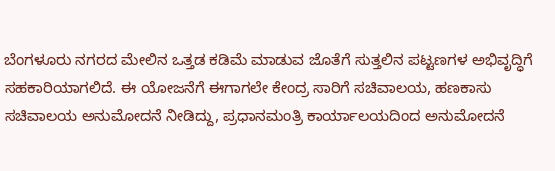ಬೆಂಗಳೂರು ನಗರದ ಮೇಲಿನ ಒತ್ತಡ ಕಡಿಮೆ ಮಾಡುವ ಜೊತೆಗೆ ಸುತ್ತಲಿನ ಪಟ್ಟಣಗಳ ಅಭಿವೃದ್ಧಿಗೆ ಸಹಕಾರಿಯಾಗಲಿದೆ. ಈ ಯೋಜನೆಗೆ ಈಗಾಗಲೇ ಕೇಂದ್ರ ಸಾರಿಗೆ ಸಚಿವಾಲಯ, ಹಣಕಾಸು ಸಚಿವಾಲಯ ಅನುಮೋದನೆ ನೀಡಿದ್ದು, ಪ್ರಧಾನಮಂತ್ರಿ ಕಾರ್ಯಾಲಯದಿಂದ ಅನುಮೋದನೆ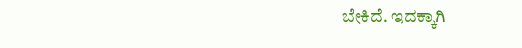ಬೇಕಿದೆ. ಇದಕ್ಕಾಗಿ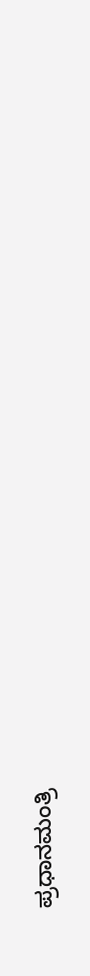ಪ್ರಧಾನಮಂತ್ರಿ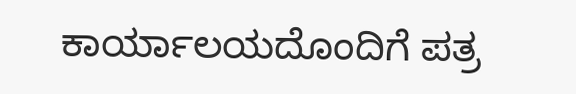ಕಾರ್ಯಾಲಯದೊಂದಿಗೆ ಪತ್ರ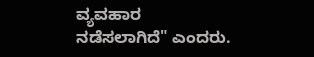ವ್ಯವಹಾರ ನಡೆಸಲಾಗಿದೆ" ಎಂದರು.